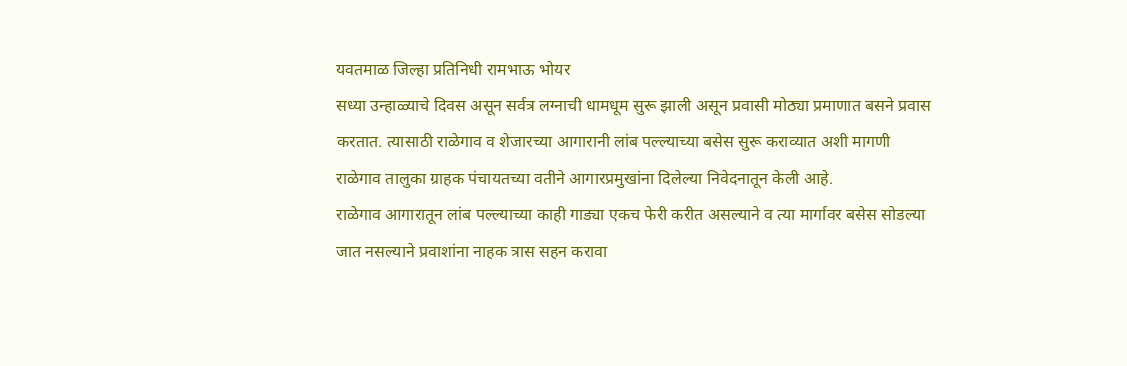यवतमाळ जिल्हा प्रतिनिधी रामभाऊ भोयर
सध्या उन्हाळ्याचे दिवस असून सर्वत्र लग्नाची धामधूम सुरू झाली असून प्रवासी मोठ्या प्रमाणात बसने प्रवास करतात. त्यासाठी राळेगाव व शेजारच्या आगारानी लांब पल्ल्याच्या बसेस सुरू कराव्यात अशी मागणी राळेगाव तालुका ग्राहक पंचायतच्या वतीने आगारप्रमुखांना दिलेल्या निवेदनातून केली आहे.
राळेगाव आगारातून लांब पल्ल्याच्या काही गाड्या एकच फेरी करीत असल्याने व त्या मार्गावर बसेस सोडल्या जात नसल्याने प्रवाशांना नाहक त्रास सहन करावा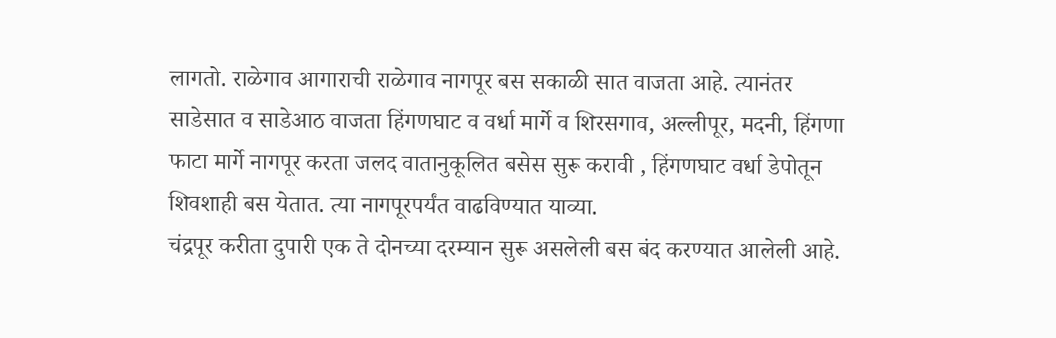लागतो. राळेगाव आगाराची राळेगाव नागपूर बस सकाळी सात वाजता आहे. त्यानंतर साडेसात व साडेआठ वाजता हिंगणघाट व वर्धा मार्गे व शिरसगाव, अल्लीपूर, मदनी, हिंगणा फाटा मार्गे नागपूर करता जलद वातानुकूलित बसेस सुरू करावी , हिंगणघाट वर्धा डेपोतून शिवशाही बस येतात. त्या नागपूरपर्यंत वाढविण्यात याव्या.
चंद्रपूर करीता दुपारी एक ते दोनच्या दरम्यान सुरू असलेली बस बंद करण्यात आलेली आहे.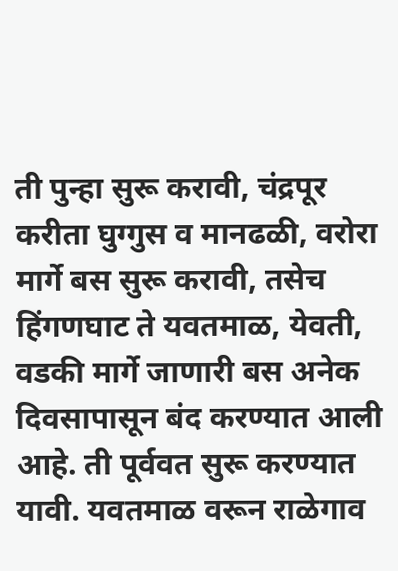ती पुन्हा सुरू करावी, चंद्रपूर करीता घुग्गुस व मानढळी, वरोरा मार्गे बस सुरू करावी, तसेच हिंगणघाट ते यवतमाळ, येवती, वडकी मार्गे जाणारी बस अनेक दिवसापासून बंद करण्यात आली आहे. ती पूर्ववत सुरू करण्यात यावी. यवतमाळ वरून राळेगाव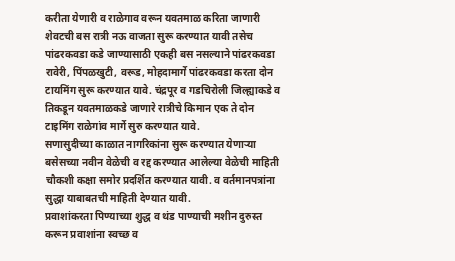करीता येणारी व राळेगाव वरून यवतमाळ करिता जाणारी शेवटची बस रात्री नऊ वाजता सुरू करण्यात यावी तसेच पांढरकवडा कडे जाण्यासाठी एकही बस नसल्याने पांढरकवडा रावेरी, पिंपळखुटी, वरूड, मोहदामार्गे पांढरकवडा करता दोन टायमिंग सुरू करण्यात यावे. चंद्रपूर व गडचिरोली जिल्ह्याकडे व तिकडून यवतमाळकडे जाणारे रात्रीचे किमान एक ते दोन टाइमिंग राळेगांव मार्गे सुरु करण्यात यावे.
सणासुदीच्या काळात नागरिकांना सुरू करण्यात येणाऱ्या बसेसच्या नवीन वेळेची व रद्द करण्यात आलेल्या वेळेची माहिती चौकशी कक्षा समोर प्रदर्शित करण्यात यावी. व वर्तमानपत्रांना सुद्धा याबाबतची माहिती देण्यात यावी.
प्रवाशांकरता पिण्याच्या शुद्ध व थंड पाण्याची मशीन दुरुस्त करून प्रवाशांना स्वच्छ व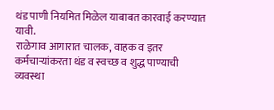थंड पाणी नियमित मिळेल याबाबत कारवाई करण्यात यावी.
राळेगाव आगारात चालक, वाहक व इतर कर्मचाऱ्यांकरता थंड व स्वच्छ व शुद्ध पाण्याची व्यवस्था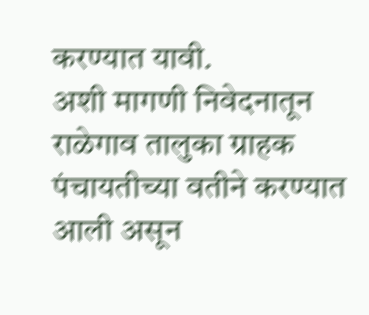करण्यात यावी.
अशी मागणी निवेदनातून राळेगाव तालुका ग्राहक पंचायतीच्या वतीने करण्यात आली असून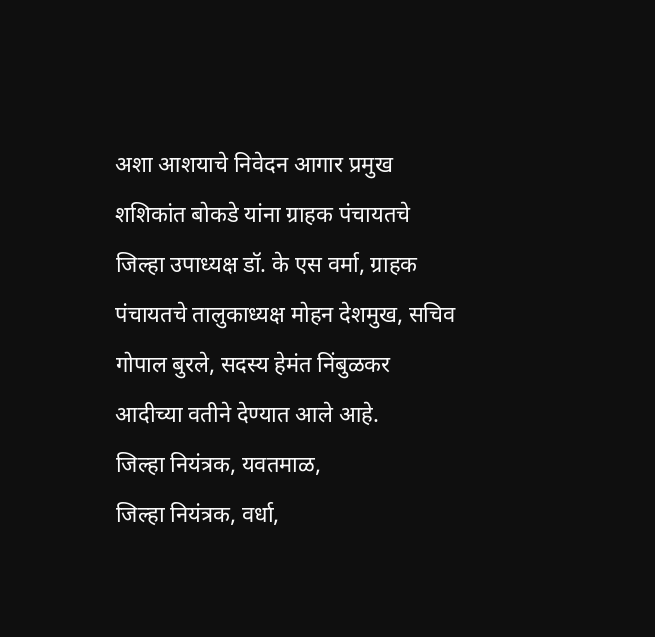अशा आशयाचे निवेदन आगार प्रमुख शशिकांत बोकडे यांना ग्राहक पंचायतचे जिल्हा उपाध्यक्ष डॉ. के एस वर्मा, ग्राहक पंचायतचे तालुकाध्यक्ष मोहन देशमुख, सचिव गोपाल बुरले, सदस्य हेमंत निंबुळकर आदीच्या वतीने देण्यात आले आहे.
जिल्हा नियंत्रक, यवतमाळ,
जिल्हा नियंत्रक, वर्धा,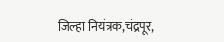जिल्हा नियंत्रक,चंद्रपूर,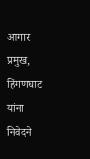आगार प्रमुख, हिंगणघाट यांना निवेदने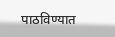पाठविण्यात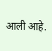आली आहे.